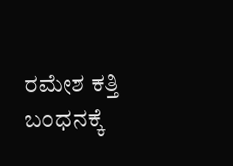ರಮೇಶ ಕತ್ತಿ ಬಂಧನಕ್ಕೆ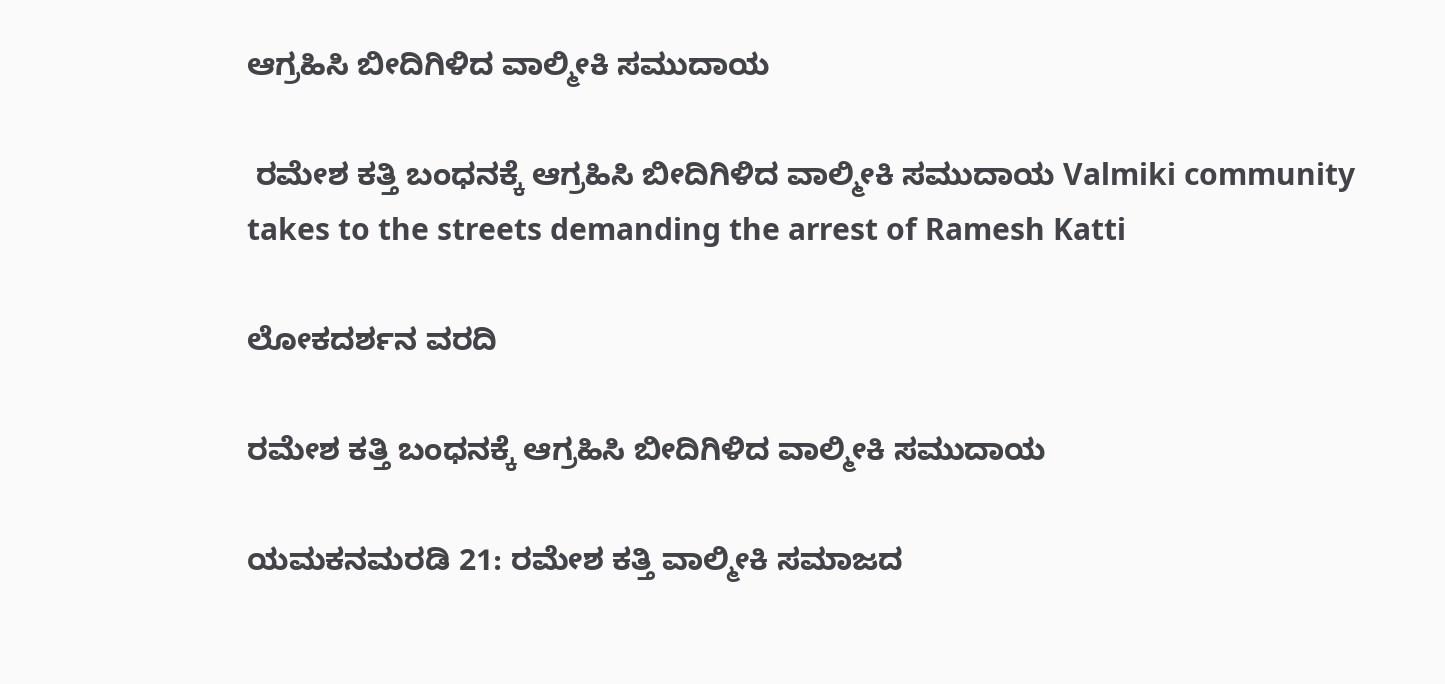ಆಗ್ರಹಿಸಿ ಬೀದಿಗಿಳಿದ ವಾಲ್ಮೀಕಿ ಸಮುದಾಯ

 ರಮೇಶ ಕತ್ತಿ ಬಂಧನಕ್ಕೆ ಆಗ್ರಹಿಸಿ ಬೀದಿಗಿಳಿದ ವಾಲ್ಮೀಕಿ ಸಮುದಾಯ Valmiki community takes to the streets demanding the arrest of Ramesh Katti

ಲೋಕದರ್ಶನ ವರದಿ

ರಮೇಶ ಕತ್ತಿ ಬಂಧನಕ್ಕೆ ಆಗ್ರಹಿಸಿ ಬೀದಿಗಿಳಿದ ವಾಲ್ಮೀಕಿ ಸಮುದಾಯ

ಯಮಕನಮರಡಿ 21: ರಮೇಶ ಕತ್ತಿ ವಾಲ್ಮೀಕಿ ಸಮಾಜದ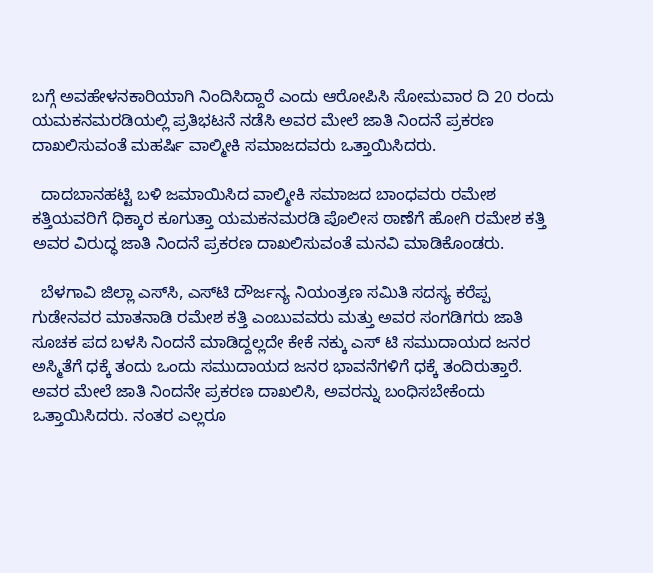ಬಗ್ಗೆ ಅವಹೇಳನಕಾರಿಯಾಗಿ ನಿಂದಿಸಿದ್ದಾರೆ ಎಂದು ಆರೋಪಿಸಿ ಸೋಮವಾರ ದಿ 20 ರಂದು ಯಮಕನಮರಡಿಯಲ್ಲಿ ಪ್ರತಿಭಟನೆ ನಡೆಸಿ ಅವರ ಮೇಲೆ ಜಾತಿ ನಿಂದನೆ ಪ್ರಕರಣ ದಾಖಲಿಸುವಂತೆ ಮಹರ್ಷಿ ವಾಲ್ಮೀಕಿ ಸಮಾಜದವರು ಒತ್ತಾಯಿಸಿದರು.

  ದಾದಬಾನಹಟ್ಟಿ ಬಳಿ ಜಮಾಯಿಸಿದ ವಾಲ್ಮೀಕಿ ಸಮಾಜದ ಬಾಂಧವರು ರಮೇಶ ಕತ್ತಿಯವರಿಗೆ ಧಿಕ್ಕಾರ ಕೂಗುತ್ತಾ ಯಮಕನಮರಡಿ ಪೊಲೀಸ ಠಾಣೆಗೆ ಹೋಗಿ ರಮೇಶ ಕತ್ತಿ ಅವರ ವಿರುದ್ಧ ಜಾತಿ ನಿಂದನೆ ಪ್ರಕರಣ ದಾಖಲಿಸುವಂತೆ ಮನವಿ ಮಾಡಿಕೊಂಡರು.

  ಬೆಳಗಾವಿ ಜಿಲ್ಲಾ ಎಸ್‌ಸಿ, ಎಸ್‌ಟಿ ದೌರ್ಜನ್ಯ ನಿಯಂತ್ರಣ ಸಮಿತಿ ಸದಸ್ಯ ಕರೆಪ್ಪ ಗುಡೇನವರ ಮಾತನಾಡಿ ರಮೇಶ ಕತ್ತಿ ಎಂಬುವವರು ಮತ್ತು ಅವರ ಸಂಗಡಿಗರು ಜಾತಿ ಸೂಚಕ ಪದ ಬಳಸಿ ನಿಂದನೆ ಮಾಡಿದ್ದಲ್ಲದೇ ಕೇಕೆ ನಕ್ಕು ಎಸ್ ಟಿ ಸಮುದಾಯದ ಜನರ ಅಸ್ಮಿತೆಗೆ ಧಕ್ಕೆ ತಂದು ಒಂದು ಸಮುದಾಯದ ಜನರ ಭಾವನೆಗಳಿಗೆ ಧಕ್ಕೆ ತಂದಿರುತ್ತಾರೆ. ಅವರ ಮೇಲೆ ಜಾತಿ ನಿಂದನೇ ಪ್ರಕರಣ ದಾಖಲಿಸಿ, ಅವರನ್ನು ಬಂಧಿಸಬೇಕೆಂದು ಒತ್ತಾಯಿಸಿದರು. ನಂತರ ಎಲ್ಲರೂ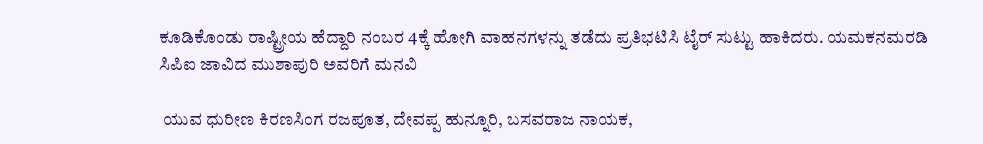ಕೂಡಿಕೊಂಡು ರಾಷ್ಟ್ರೀಯ ಹೆದ್ದಾರಿ ನಂಬರ 4ಕ್ಕೆ ಹೋಗಿ ವಾಹನಗಳನ್ನು ತಡೆದು ಪ್ರತಿಭಟಿಸಿ ಟೈರ್ ಸುಟ್ಟು ಹಾಕಿದರು. ಯಮಕನಮರಡಿ ಸಿಪಿಐ ಜಾವಿದ ಮುಶಾಪುರಿ ಅವರಿಗೆ ಮನವಿ

 ಯುವ ಧುರೀಣ ಕಿರಣಸಿಂಗ ರಜಪೂತ, ದೇವಪ್ಪ ಹುನ್ನೂರಿ, ಬಸವರಾಜ ನಾಯಕ,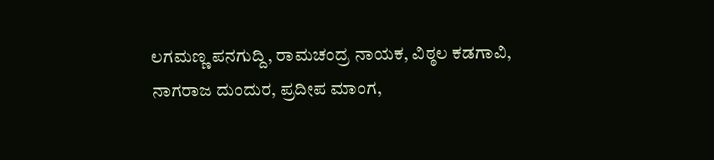ಲಗಮಣ್ಣ ಪನಗುದ್ದಿ, ರಾಮಚಂದ್ರ ನಾಯಕ, ವಿಠ್ಠಲ ಕಡಗಾವಿ, ನಾಗರಾಜ ದುಂದುರ, ಪ್ರದೀಪ ಮಾಂಗ,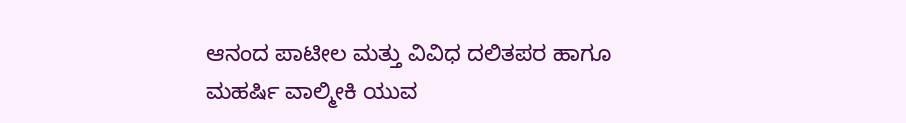ಆನಂದ ಪಾಟೀಲ ಮತ್ತು ವಿವಿಧ ದಲಿತಪರ ಹಾಗೂ ಮಹರ್ಷಿ ವಾಲ್ಮೀಕಿ ಯುವ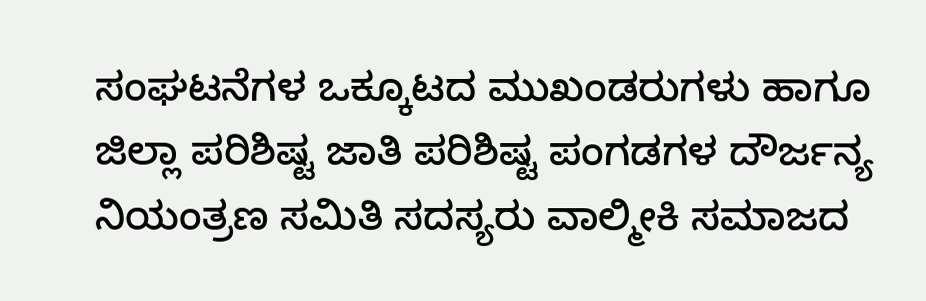ಸಂಘಟನೆಗಳ ಒಕ್ಕೂಟದ ಮುಖಂಡರುಗಳು ಹಾಗೂ ಜಿಲ್ಲಾ ಪರಿಶಿಷ್ಟ ಜಾತಿ ಪರಿಶಿಷ್ಟ ಪಂಗಡಗಳ ದೌರ್ಜನ್ಯ ನಿಯಂತ್ರಣ ಸಮಿತಿ ಸದಸ್ಯರು ವಾಲ್ಮೀಕಿ ಸಮಾಜದ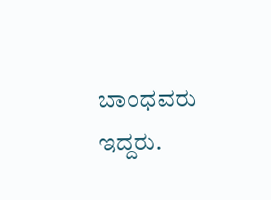ಬಾಂಧವರು ಇದ್ದರು.